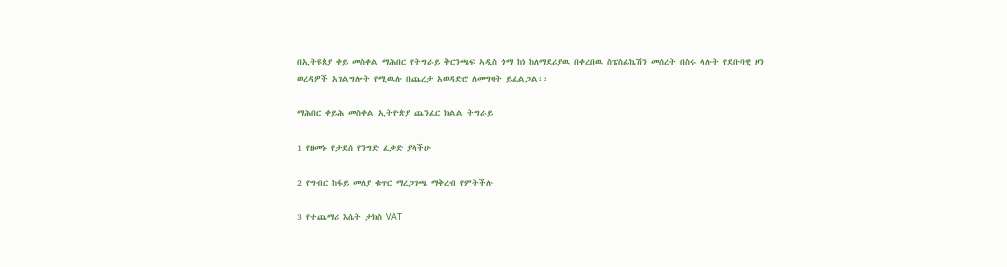በኢትዩጰያ ቀይ መስቀል ማሕበር የትግራይ ቅርንጫፍ ኣዲስ ጎማ ከነ ከለማደሪያዉ በቀረበዉ ስፔስፊኬሽን መሰረት በስሩ ላሉት የደቡባዊ ዞን ወረዳዎች አገልግሎት የሚዉሉ በጨረታ አወዳድሮ ለመግዛት ይፈልጋል፡፡

ማሕበር ቀይሕ መስቀል ኢትዮጵያ ጨንፈር ክልል ትግራይ

1 የዘመኑ የታደሰ የንግድ ፈቃድ ያላችሁ

2 የግብር ከፋይ መለያ ቁጥር ማረጋገጫ ማቅረብ የምትችሉ

3 የተጨማሪ እሴት ታክስ VAT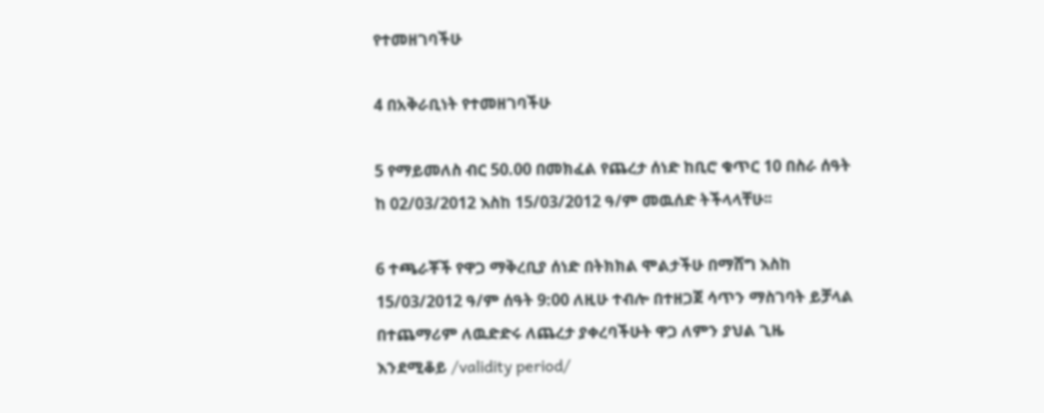የተመዘገባችሁ

4 በአቅራቢነት የተመዘገባችሁ

5 የማይመለስ ብር 50.00 በመክፈል የጨረታ ሰነድ ከቢሮ ቁጥር 10 በስራ ሰዓት ከ 02/03/2012 እስከ 15/03/2012 ዓ/ም መዉሰድ ትችላላቸሁ፡፡

6 ተጫራቾች የዋጋ ማቅረቢያ ሰነድ በትክክል ሞልታችሁ በማሸግ እስከ 15/03/2012 ዓ/ም ሰዓት 9:00 ለዚሁ ተብሎ በተዘጋጀ ሳጥን ማስገባት ይቻላል በተጨማሪም ለዉድድሩ ለጨረታ ያቀረባችሁት ዋጋ ለምን ያህል ጊዜ እንደሚቆይ /validity period/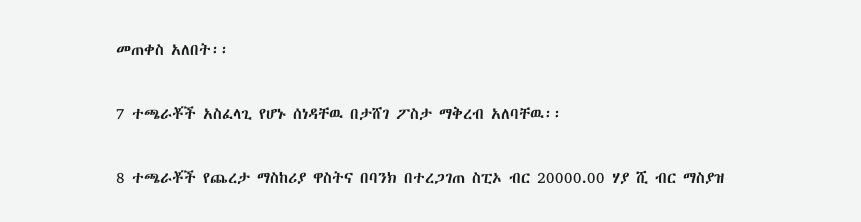መጠቀስ አለበት፡፡

7 ተጫራቾች አስፈላጊ የሆኑ ሰነዳቸዉ በታሸገ ፖስታ ማቅረብ አለባቸዉ፡፡

8 ተጫራቾች የጨረታ ማስከሪያ ዋስትና በባንክ በተረጋገጠ ስፒኦ ብር 20000.00 ሃያ ሺ ብር ማስያዝ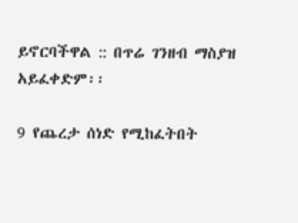ይኖርባችዋል :: በጥሬ ገንዘብ ማስያዝ አይፈቀድም፡፡

9 የጨረታ ሰነድ የሚከፈትበት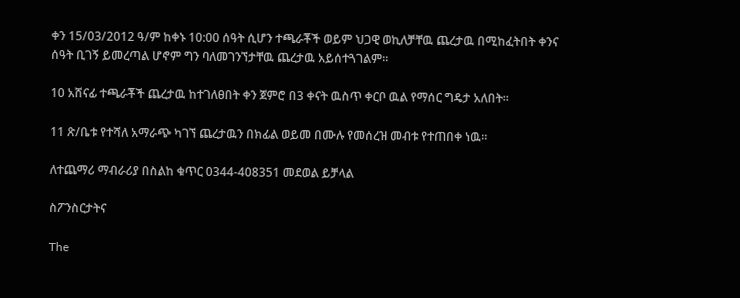ቀን 15/03/2012 ዓ/ም ከቀኑ 10:00 ሰዓት ሲሆን ተጫራቾች ወይም ህጋዊ ወኪለቻቸዉ ጨረታዉ በሚከፈትበት ቀንና ሰዓት ቢገኝ ይመረጣል ሆኖም ግን ባለመገንኘታቸዉ ጨረታዉ አይሰተጓገልም፡፡

10 አሸናፊ ተጫራቾች ጨረታዉ ከተገለፀበት ቀን ጀምሮ በ3 ቀናት ዉስጥ ቀርቦ ዉል የማሰር ግዴታ አለበት፡፡

11 ጽ/ቤቱ የተሻለ አማራጭ ካገኘ ጨረታዉን በክፊል ወይመ በሙሉ የመሰረዝ መብቱ የተጠበቀ ነዉ፡፡

ለተጨማሪ ማብራሪያ በስልከ ቁጥር 0344-408351 መደወል ይቻላል

ስፖንስርታትና

The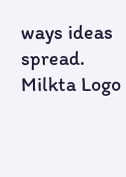ways ideas spread.
Milkta Logo